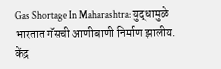Gas Shortage In Maharashtra: युद्धामुळे भारतात गॅसची आणीबाणी निर्माण झालीय. केंद्र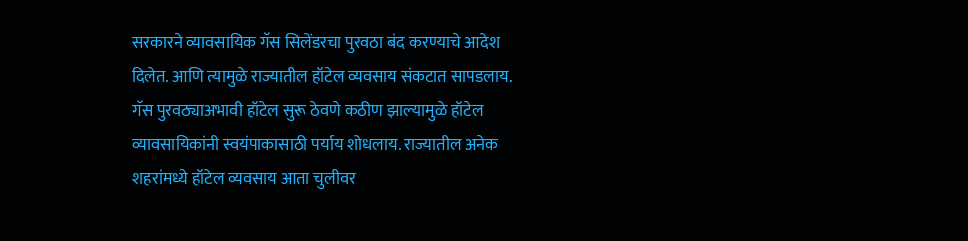सरकारने व्यावसायिक गॅस सिलेंडरचा पुरवठा बंद करण्याचे आदेश दिलेत. आणि त्यामुळे राज्यातील हॉटेल व्यवसाय संकटात सापडलाय. गॅस पुरवठ्याअभावी हॉटेल सुरू ठेवणे कठीण झाल्यामुळे हॉटेल व्यावसायिकांनी स्वयंपाकासाठी पर्याय शोधलाय. राज्यातील अनेक शहरांमध्ये हॉटेल व्यवसाय आता चुलीवर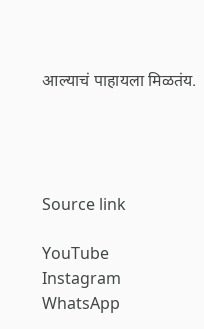आल्याचं पाहायला मिळतंय.




Source link

YouTube
Instagram
WhatsApp